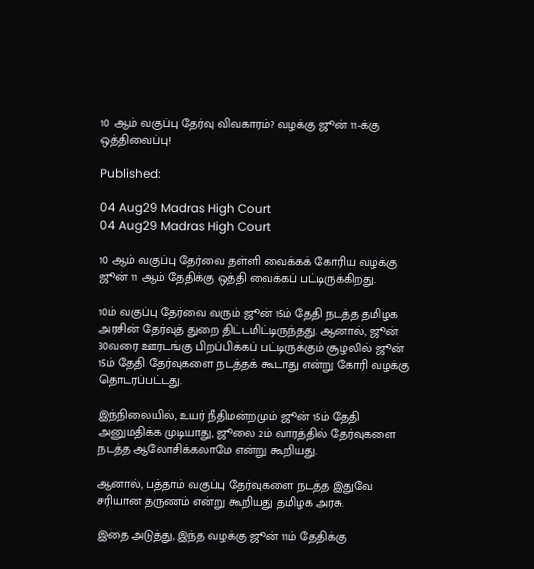10 ஆம் வகுப்பு தேர்வு விவகாரம்? வழக்கு ஜூன் 11-க்கு ஒத்திவைப்பு!

Published:

04 Aug29 Madras High Court
04 Aug29 Madras High Court

10 ஆம் வகுப்பு தேர்வை தள்ளி வைக்கக் கோரிய வழக்கு ஜூன் 11 ஆம் தேதிக்கு ஒத்தி வைக்கப் பட்டிருக்கிறது.

10ம் வகுப்பு தேர்வை வரும் ஜூன் 15ம் தேதி நடத்த தமிழக அரசின் தேர்வுத் துறை திட்டமிட்டிருந்தது. ஆனால், ஜூன் 30வரை ஊரடங்கு பிறப்பிக்கப் பட்டிருக்கும் சூழலில் ஜூன் 15ம் தேதி தேர்வுகளை நடத்தக் கூடாது என்று கோரி வழக்கு தொடரப்பட்டது.

இந்நிலையில், உயர் நீதிமன்றமும் ஜூன் 15ம் தேதி அனுமதிக்க முடியாது, ஜூலை 2ம் வாரத்தில் தேர்வுகளை நடத்த ஆலோசிக்கலாமே என்று கூறியது.

ஆனால், பத்தாம் வகுப்பு தேர்வுகளை நடத்த இதுவே சரியான தருணம் என்று கூறியது தமிழக அரசு.

இதை அடுத்து, இந்த வழக்கு ஜூன் 11ம் தேதிக்கு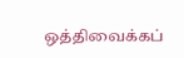ஒத்திவைக்கப்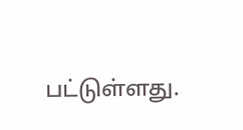பட்டுள்ளது.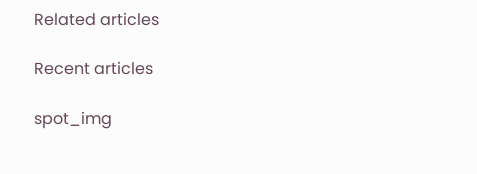Related articles

Recent articles

spot_img